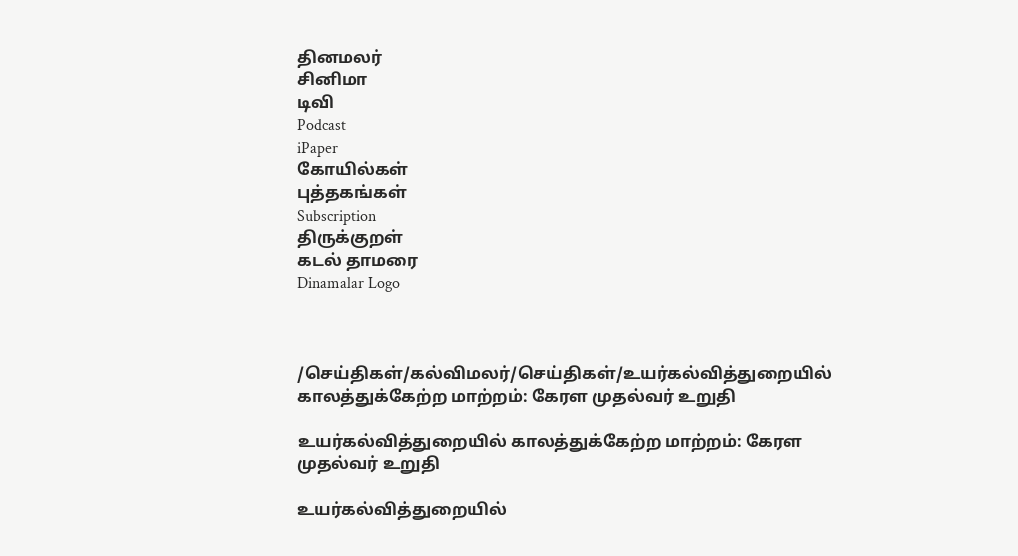தினமலர்
சினிமா
டிவி
Podcast
iPaper
கோயில்கள்
புத்தகங்கள்
Subscription
திருக்குறள்
கடல் தாமரை
Dinamalar Logo



/செய்திகள்/கல்விமலர்/செய்திகள்/உயர்கல்வித்துறையில் காலத்துக்கேற்ற மாற்றம்: கேரள முதல்வர் உறுதி

உயர்கல்வித்துறையில் காலத்துக்கேற்ற மாற்றம்: கேரள முதல்வர் உறுதி

உயர்கல்வித்துறையில்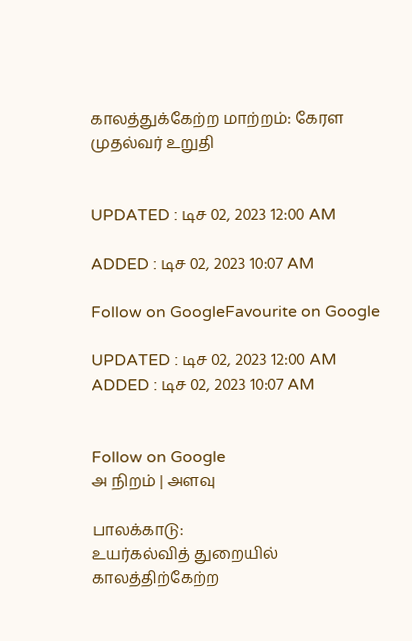காலத்துக்கேற்ற மாற்றம்: கேரள முதல்வர் உறுதி


UPDATED : டிச 02, 2023 12:00 AM

ADDED : டிச 02, 2023 10:07 AM

Follow on GoogleFavourite on Google

UPDATED : டிச 02, 2023 12:00 AM ADDED : டிச 02, 2023 10:07 AM


Follow on Google
அ நிறம் | அளவு

பாலக்காடு:
உயர்கல்வித் துறையில் காலத்திற்கேற்ற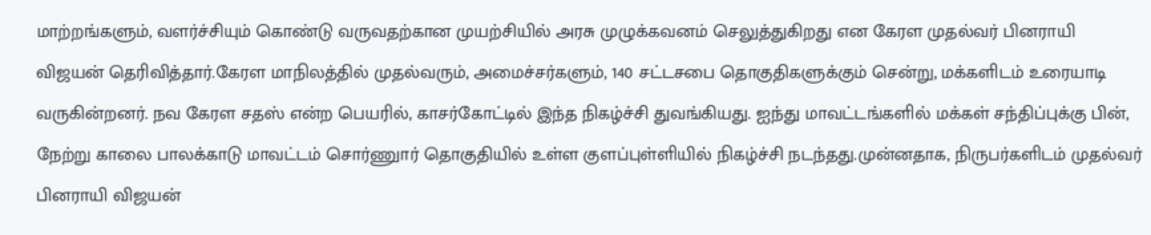மாற்றங்களும், வளர்ச்சியும் கொண்டு வருவதற்கான முயற்சியில் அரசு முழுக்கவனம் செலுத்துகிறது என கேரள முதல்வர் பினராயி விஜயன் தெரிவித்தார்.கேரள மாநிலத்தில் முதல்வரும், அமைச்சர்களும், 140 சட்டசபை தொகுதிகளுக்கும் சென்று, மக்களிடம் உரையாடி வருகின்றனர். நவ கேரள சதஸ் என்ற பெயரில், காசர்கோட்டில் இந்த நிகழ்ச்சி துவங்கியது. ஐந்து மாவட்டங்களில் மக்கள் சந்திப்புக்கு பின், நேற்று காலை பாலக்காடு மாவட்டம் சொர்ணுார் தொகுதியில் உள்ள குளப்புள்ளியில் நிகழ்ச்சி நடந்தது.முன்னதாக, நிருபர்களிடம் முதல்வர் பினராயி விஜயன்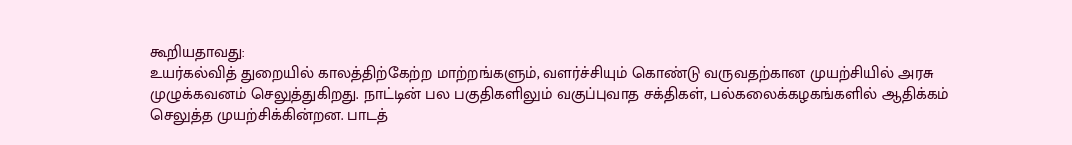கூறியதாவது:
உயர்கல்வித் துறையில் காலத்திற்கேற்ற மாற்றங்களும், வளர்ச்சியும் கொண்டு வருவதற்கான முயற்சியில் அரசு முழுக்கவனம் செலுத்துகிறது. நாட்டின் பல பகுதிகளிலும் வகுப்புவாத சக்திகள், பல்கலைக்கழகங்களில் ஆதிக்கம் செலுத்த முயற்சிக்கின்றன. பாடத்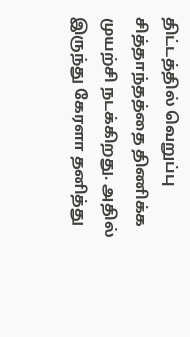திட்டத்தில் வெறுப்பு சித்தாந்தத்தை திணிக்க முயற்சி நடக்கிறது. அதில் இருந்து கேரளா தனித்து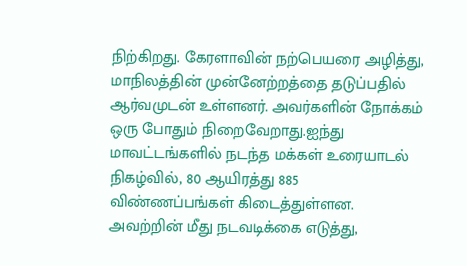நிற்கிறது. கேரளாவின் நற்பெயரை அழித்து, மாநிலத்தின் முன்னேற்றத்தை தடுப்பதில் ஆர்வமுடன் உள்ளனர். அவர்களின் நோக்கம் ஒரு போதும் நிறைவேறாது.ஐந்து மாவட்டங்களில் நடந்த மக்கள் உரையாடல் நிகழ்வில், 80 ஆயிரத்து 885 விண்ணப்பங்கள் கிடைத்துள்ளன. அவற்றின் மீது நடவடிக்கை எடுத்து,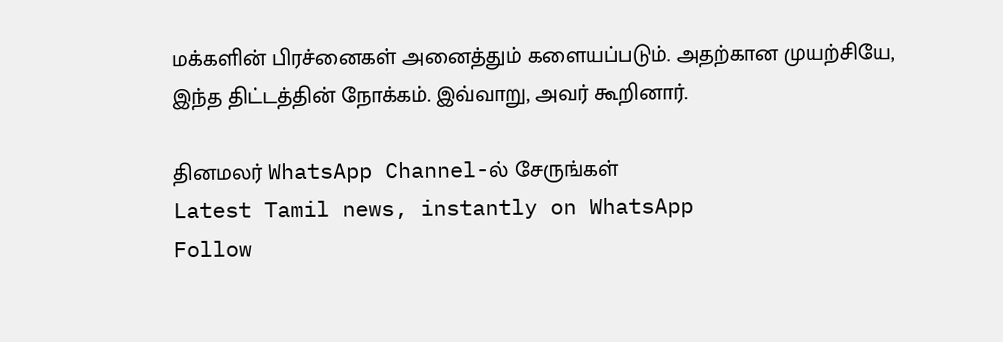மக்களின் பிரச்னைகள் அனைத்தும் களையப்படும். அதற்கான முயற்சியே, இந்த திட்டத்தின் நோக்கம். இவ்வாறு, அவர் கூறினார்.

தினமலர் WhatsApp Channel-ல் சேருங்கள்
Latest Tamil news, instantly on WhatsApp
Follow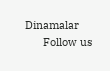Dinamalar
      Follow us